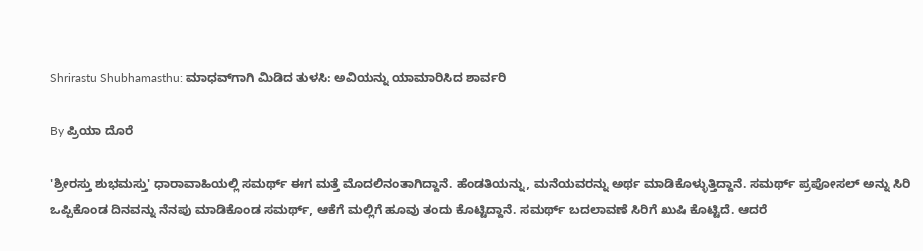Shrirastu Shubhamasthu: ಮಾಧವ್‌ಗಾಗಿ ಮಿಡಿದ ತುಳಸಿ: ಅವಿಯನ್ನು ಯಾಮಾರಿಸಿದ ಶಾರ್ವರಿ

By ಪ್ರಿಯಾ ದೊರೆ

'ಶ್ರೀರಸ್ತು ಶುಭಮಸ್ತು' ಧಾರಾವಾಹಿಯಲ್ಲಿ ಸಮರ್ಥ್ ಈಗ ಮತ್ತೆ ಮೊದಲಿನಂತಾಗಿದ್ದಾನೆ. ಹೆಂಡತಿಯನ್ನು, ಮನೆಯವರನ್ನು ಅರ್ಥ ಮಾಡಿಕೊಳ್ಳುತ್ತಿದ್ದಾನೆ. ಸಮರ್ಥ್ ಪ್ರಪೋಸಲ್ ಅನ್ನು ಸಿರಿ ಒಪ್ಪಿಕೊಂಡ ದಿನವನ್ನು ನೆನಪು ಮಾಡಿಕೊಂಡ ಸಮರ್ಥ್, ಆಕೆಗೆ ಮಲ್ಲಿಗೆ ಹೂವು ತಂದು ಕೊಟ್ಟಿದ್ದಾನೆ. ಸಮರ್ಥ್ ಬದಲಾವಣೆ ಸಿರಿಗೆ ಖುಷಿ ಕೊಟ್ಟಿದೆ. ಆದರೆ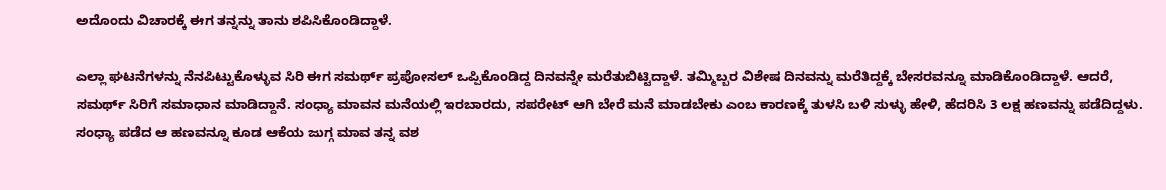ಅದೊಂದು ವಿಚಾರಕ್ಕೆ ಈಗ ತನ್ನನ್ನು ತಾನು ಶಪಿಸಿಕೊಂಡಿದ್ದಾಳೆ.

ಎಲ್ಲಾ ಘಟನೆಗಳನ್ನು ನೆನಪಿಟ್ಟುಕೊಳ್ಳುವ ಸಿರಿ ಈಗ ಸಮರ್ಥ್‌ ಪ್ರಪೋಸಲ್ ಒಪ್ಪಿಕೊಂಡಿದ್ದ ದಿನವನ್ನೇ ಮರೆತುಬಿಟ್ಟಿದ್ದಾಳೆ. ತಮ್ಮಿಬ್ಬರ ವಿಶೇಷ ದಿನವನ್ನು ಮರೆತಿದ್ದಕ್ಕೆ ಬೇಸರವನ್ನೂ ಮಾಡಿಕೊಂಡಿದ್ದಾಳೆ. ಆದರೆ, ಸಮರ್ಥ್ ಸಿರಿಗೆ ಸಮಾಧಾನ ಮಾಡಿದ್ದಾನೆ. ಸಂಧ್ಯಾ ಮಾವನ ಮನೆಯಲ್ಲಿ ಇರಬಾರದು, ಸಪರೇಟ್ ಆಗಿ ಬೇರೆ ಮನೆ ಮಾಡಬೇಕು ಎಂಬ ಕಾರಣಕ್ಕೆ ತುಳಸಿ ಬಳಿ ಸುಳ್ಳು ಹೇಳಿ, ಹೆದರಿಸಿ 3 ಲಕ್ಷ ಹಣವನ್ನು ಪಡೆದಿದ್ದಳು. ಸಂಧ್ಯಾ ಪಡೆದ ಆ ಹಣವನ್ನೂ ಕೂಡ ಆಕೆಯ ಜುಗ್ಗ ಮಾವ ತನ್ನ ವಶ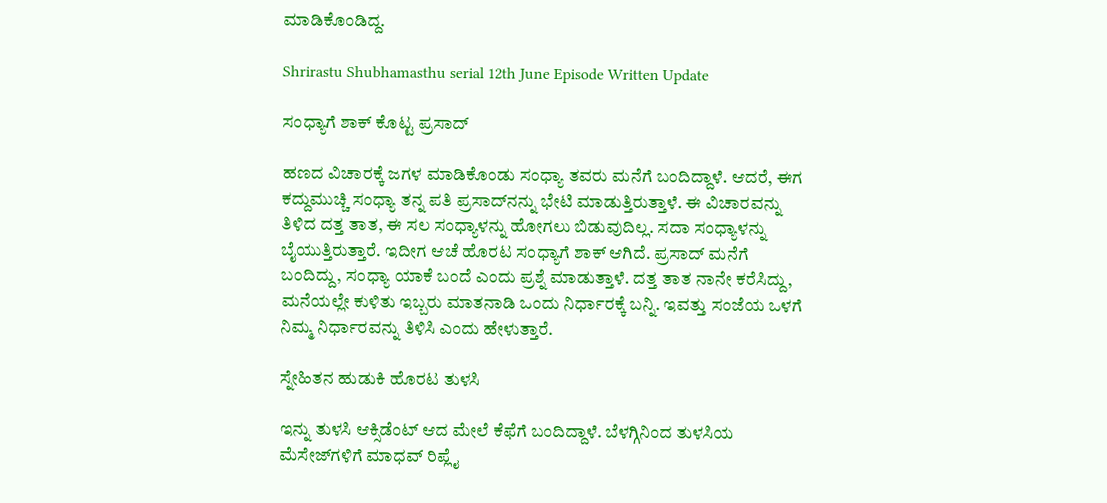ಮಾಡಿಕೊಂಡಿದ್ದ.

Shrirastu Shubhamasthu serial 12th June Episode Written Update

ಸಂಧ್ಯಾಗೆ ಶಾಕ್ ಕೊಟ್ಟ ಪ್ರಸಾದ್

ಹಣದ ವಿಚಾರಕ್ಕೆ ಜಗಳ ಮಾಡಿಕೊಂಡು ಸಂಧ್ಯಾ ತವರು ಮನೆಗೆ ಬಂದಿದ್ದಾಳೆ. ಆದರೆ, ಈಗ ಕದ್ದುಮುಚ್ಚಿ ಸಂಧ್ಯಾ ತನ್ನ ಪತಿ ಪ್ರಸಾದ್‌ನನ್ನು ಭೇಟಿ ಮಾಡುತ್ತಿರುತ್ತಾಳೆ. ಈ ವಿಚಾರವನ್ನು ತಿಳಿದ ದತ್ತ ತಾತ, ಈ ಸಲ ಸಂಧ್ಯಾಳನ್ನು ಹೋಗಲು ಬಿಡುವುದಿಲ್ಲ. ಸದಾ ಸಂಧ್ಯಾಳನ್ನು ಬೈಯುತ್ತಿರುತ್ತಾರೆ. ಇದೀಗ ಆಚೆ ಹೊರಟ ಸಂಧ್ಯಾಗೆ ಶಾಕ್ ಆಗಿದೆ. ಪ್ರಸಾದ್ ಮನೆಗೆ ಬಂದಿದ್ದು, ಸಂಧ್ಯಾ ಯಾಕೆ ಬಂದೆ ಎಂದು ಪ್ರಶ್ನೆ ಮಾಡುತ್ತಾಳೆ. ದತ್ತ ತಾತ ನಾನೇ ಕರೆಸಿದ್ದು, ಮನೆಯಲ್ಲೇ ಕುಳಿತು ಇಬ್ಬರು ಮಾತನಾಡಿ ಒಂದು ನಿರ್ಧಾರಕ್ಕೆ ಬನ್ನಿ. ಇವತ್ತು ಸಂಜೆಯ ಒಳಗೆ ನಿಮ್ಮ ನಿರ್ಧಾರವನ್ನು ತಿಳಿಸಿ ಎಂದು ಹೇಳುತ್ತಾರೆ.

ಸ್ನೇಹಿತನ ಹುಡುಕಿ ಹೊರಟ ತುಳಸಿ

ಇನ್ನು ತುಳಸಿ ಆಕ್ಸಿಡೆಂಟ್ ಆದ ಮೇಲೆ ಕೆಫೆಗೆ ಬಂದಿದ್ದಾಳೆ. ಬೆಳಗ್ಗಿನಿಂದ ತುಳಸಿಯ ಮೆಸೇಜ್‌ಗಳಿಗೆ ಮಾಧವ್ ರಿಪ್ಲೈ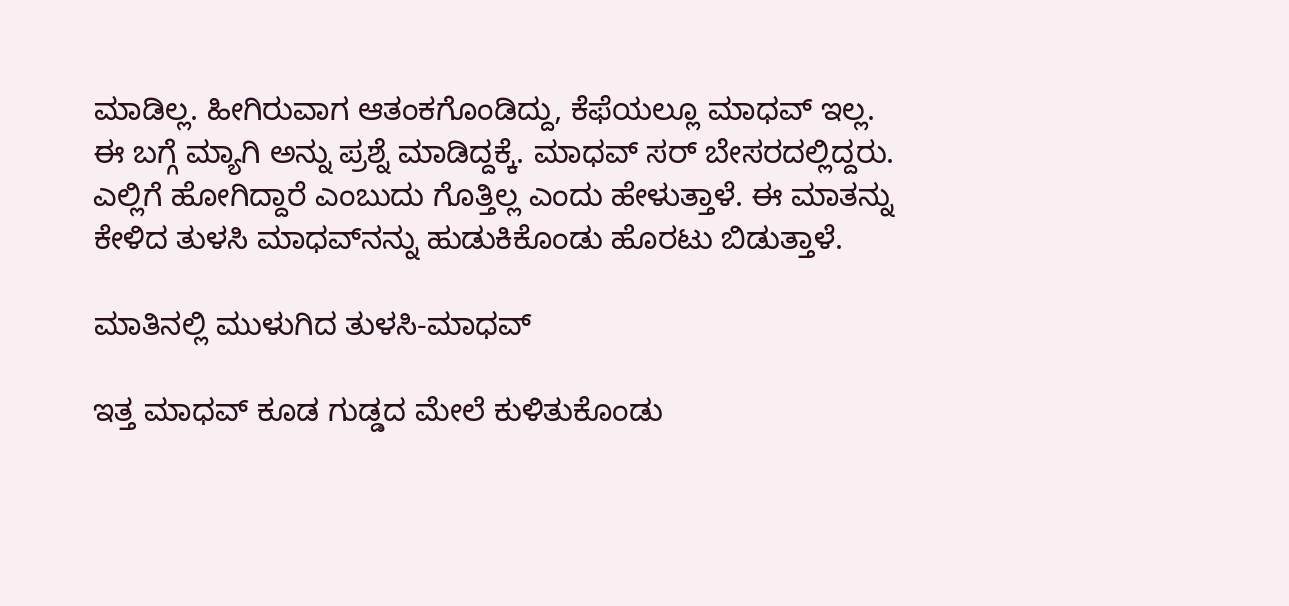ಮಾಡಿಲ್ಲ. ಹೀಗಿರುವಾಗ ಆತಂಕಗೊಂಡಿದ್ದು, ಕೆಫೆಯಲ್ಲೂ ಮಾಧವ್ ಇಲ್ಲ. ಈ ಬಗ್ಗೆ ಮ್ಯಾಗಿ ಅನ್ನು ಪ್ರಶ್ನೆ ಮಾಡಿದ್ದಕ್ಕೆ. ಮಾಧವ್ ಸರ್ ಬೇಸರದಲ್ಲಿದ್ದರು. ಎಲ್ಲಿಗೆ ಹೋಗಿದ್ದಾರೆ ಎಂಬುದು ಗೊತ್ತಿಲ್ಲ ಎಂದು ಹೇಳುತ್ತಾಳೆ. ಈ ಮಾತನ್ನು ಕೇಳಿದ ತುಳಸಿ ಮಾಧವ್‌ನನ್ನು ಹುಡುಕಿಕೊಂಡು ಹೊರಟು ಬಿಡುತ್ತಾಳೆ.

ಮಾತಿನಲ್ಲಿ ಮುಳುಗಿದ ತುಳಸಿ-ಮಾಧವ್

ಇತ್ತ ಮಾಧವ್ ಕೂಡ ಗುಡ್ಡದ ಮೇಲೆ ಕುಳಿತುಕೊಂಡು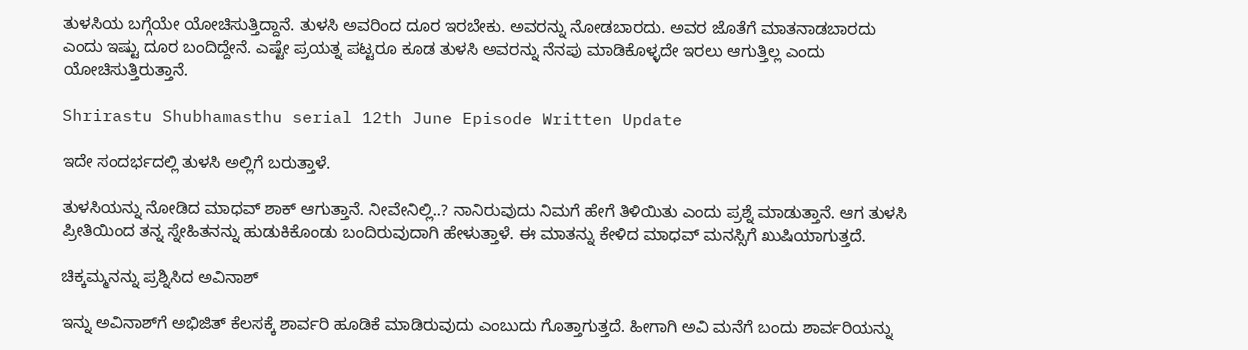ತುಳಸಿಯ ಬಗ್ಗೆಯೇ ಯೋಚಿಸುತ್ತಿದ್ದಾನೆ. ತುಳಸಿ ಅವರಿಂದ ದೂರ ಇರಬೇಕು. ಅವರನ್ನು ನೋಡಬಾರದು. ಅವರ ಜೊತೆಗೆ ಮಾತನಾಡಬಾರದು ಎಂದು ಇಷ್ಟು ದೂರ ಬಂದಿದ್ದೇನೆ. ಎಷ್ಟೇ ಪ್ರಯತ್ನ ಪಟ್ಟರೂ ಕೂಡ ತುಳಸಿ ಅವರನ್ನು ನೆನಪು ಮಾಡಿಕೊಳ್ಳದೇ ಇರಲು ಆಗುತ್ತಿಲ್ಲ ಎಂದು ಯೋಚಿಸುತ್ತಿರುತ್ತಾನೆ.

Shrirastu Shubhamasthu serial 12th June Episode Written Update

ಇದೇ ಸಂದರ್ಭದಲ್ಲಿ ತುಳಸಿ ಅಲ್ಲಿಗೆ ಬರುತ್ತಾಳೆ.

ತುಳಸಿಯನ್ನು ನೋಡಿದ ಮಾಧವ್ ಶಾಕ್ ಆಗುತ್ತಾನೆ. ನೀವೇನಿಲ್ಲಿ..? ನಾನಿರುವುದು ನಿಮಗೆ ಹೇಗೆ ತಿಳಿಯಿತು ಎಂದು ಪ್ರಶ್ನೆ ಮಾಡುತ್ತಾನೆ. ಆಗ ತುಳಸಿ ಪ್ರೀತಿಯಿಂದ ತನ್ನ ಸ್ನೇಹಿತನನ್ನು ಹುಡುಕಿಕೊಂಡು ಬಂದಿರುವುದಾಗಿ ಹೇಳುತ್ತಾಳೆ. ಈ ಮಾತನ್ನು ಕೇಳಿದ ಮಾಧವ್ ಮನಸ್ಸಿಗೆ ಖುಷಿಯಾಗುತ್ತದೆ.

ಚಿಕ್ಕಮ್ಮನನ್ನು ಪ್ರಶ್ನಿಸಿದ ಅವಿನಾಶ್

ಇನ್ನು ಅವಿನಾಶ್‌ಗೆ ಅಭಿಜಿತ್ ಕೆಲಸಕ್ಕೆ ಶಾರ್ವರಿ ಹೂಡಿಕೆ ಮಾಡಿರುವುದು ಎಂಬುದು ಗೊತ್ತಾಗುತ್ತದೆ. ಹೀಗಾಗಿ ಅವಿ ಮನೆಗೆ ಬಂದು ಶಾರ್ವರಿಯನ್ನು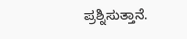ಪ್ರಶ್ನಿಸುತ್ತಾನೆ.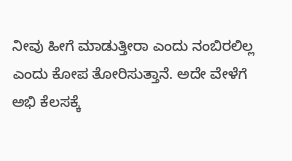ನೀವು ಹೀಗೆ ಮಾಡುತ್ತೀರಾ ಎಂದು ನಂಬಿರಲಿಲ್ಲ ಎಂದು ಕೋಪ ತೋರಿಸುತ್ತಾನೆ. ಅದೇ ವೇಳೆಗೆ ಅಭಿ ಕೆಲಸಕ್ಕೆ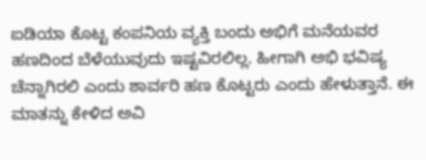ಐಡಿಯಾ ಕೊಟ್ಟ ಕಂಪನಿಯ ವ್ಯಕ್ತಿ ಬಂದು ಅಭಿಗೆ ಮನೆಯವರ ಹಣದಿಂದ ಬೆಳೆಯುವುದು ಇಷ್ಟವಿರಲಿಲ್ಲ. ಹೀಗಾಗಿ ಅಭಿ ಭವಿಷ್ಯ ಚೆನ್ನಾಗಿರಲಿ ಎಂದು ಶಾರ್ವರಿ ಹಣ ಕೊಟ್ಟರು ಎಂದು ಹೇಳುತ್ತಾನೆ. ಈ ಮಾತನ್ನು ಕೇಳಿದ ಅವಿ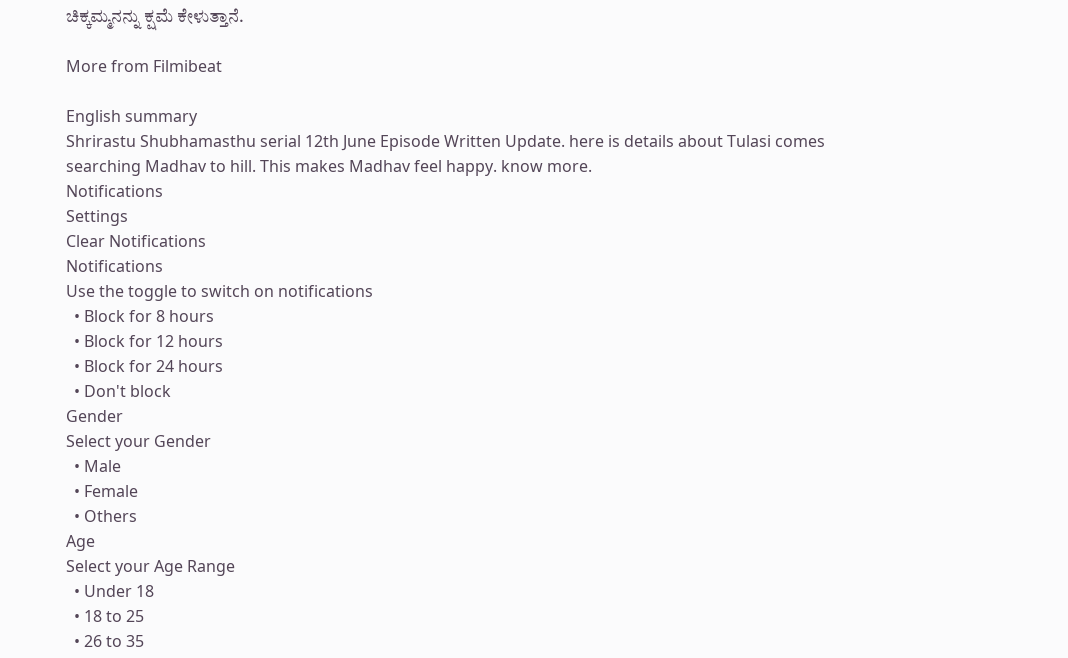ಚಿಕ್ಕಮ್ಮನನ್ನು ಕ್ಷಮೆ ಕೇಳುತ್ತಾನೆ.

More from Filmibeat

English summary
Shrirastu Shubhamasthu serial 12th June Episode Written Update. here is details about Tulasi comes searching Madhav to hill. This makes Madhav feel happy. know more.
Notifications
Settings
Clear Notifications
Notifications
Use the toggle to switch on notifications
  • Block for 8 hours
  • Block for 12 hours
  • Block for 24 hours
  • Don't block
Gender
Select your Gender
  • Male
  • Female
  • Others
Age
Select your Age Range
  • Under 18
  • 18 to 25
  • 26 to 35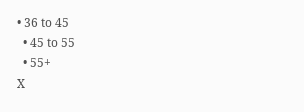• 36 to 45
  • 45 to 55
  • 55+
X